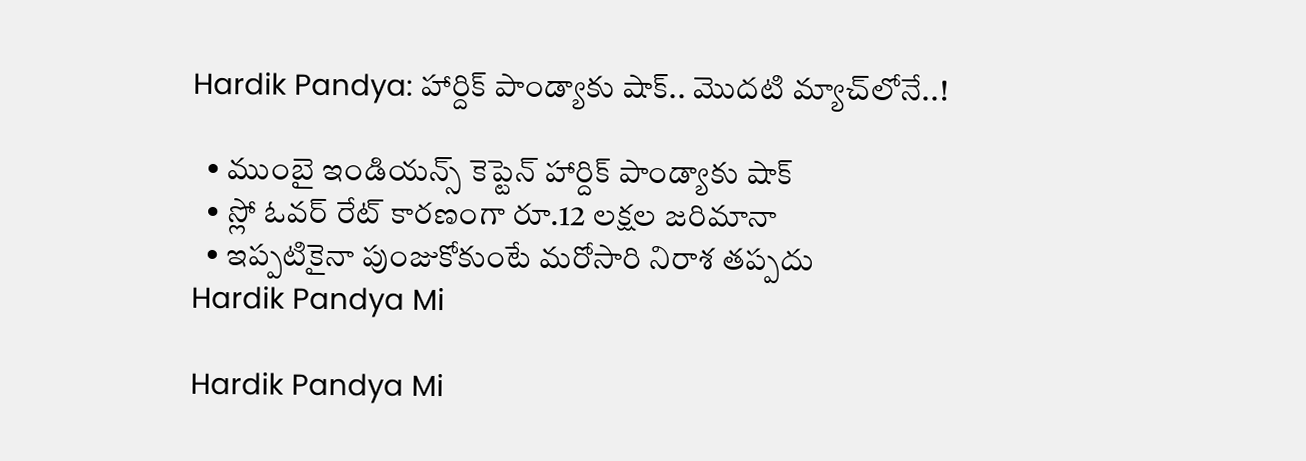Hardik Pandya: హార్దిక్‌ పాండ్యాకు షాక్‌.. మొదటి మ్యాచ్‌లోనే..!

  • ముంబై ఇండియన్స్‌ కెప్టెన్ హార్దిక్‌ పాండ్యాకు షాక్‌
  • స్లో ఓవర్‌ రేట్ కారణంగా రూ.12 లక్షల జరిమానా
  • ఇప్పటికైనా పుంజుకోకుంటే మరోసారి నిరాశ తప్పదు
Hardik Pandya Mi

Hardik Pandya Mi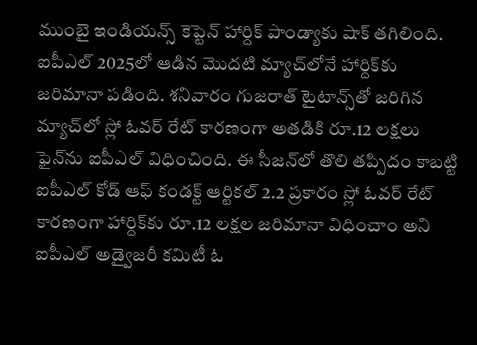ముంబై ఇండియన్స్‌ కెప్టెన్ హార్దిక్‌ పాండ్యాకు షాక్‌ తగిలింది. ఐపీఎల్ 2025లో ఆడిన మొదటి మ్యాచ్‌లోనే హార్దిక్‌కు జరిమానా పడింది. శనివారం గుజరాత్ టైటాన్స్‌తో జరిగిన మ్యాచ్‌లో స్లో ఓవర్ రేట్ కారణంగా అతడికి రూ.12 లక్షలు ఫైన్‌ను ఐపీఎల్ విధించింది. ఈ సీజన్‌లో తొలి తప్పిదం కాబట్టి ఐపీఎల్ కోడ్‌ ఆఫ్ కండక్ట్ ఆర్టికల్ 2.2 ప్రకారం స్లో ఓవర్‌ రేట్ కారణంగా హార్దిక్‌కు రూ.12 లక్షల జరిమానా విధించాం అని ఐపీఎల్ అడ్వైజరీ కమిటీ ఓ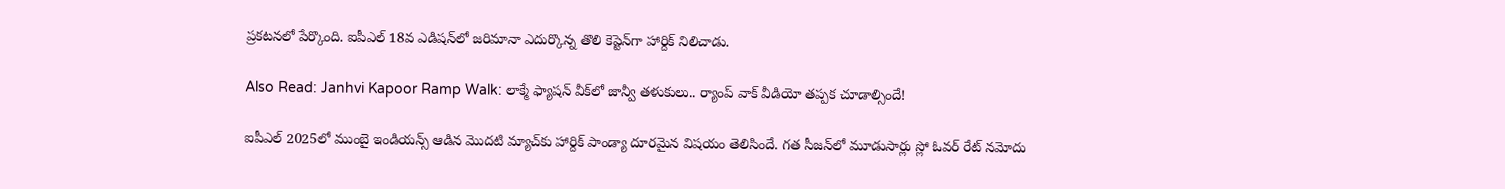ప్రకటనలో పేర్కొంది. ఐపీఎల్ 18వ ఎడిషన్‌లో జరిమానా ఎదుర్కొన్న తొలి కెప్టెన్‌గా హార్దిక్‌ నిలిచాడు.

Also Read: Janhvi Kapoor Ramp Walk: లాక్మే ఫ్యాషన్‌ వీక్‌లో జాన్వీ తళుకులు.. ర్యాంప్‌ వాక్‌ వీడియో తప్పక చూడాల్సిందే!

ఐపీఎల్ 2025లో ముంబై ఇండియన్స్ ఆడిన మొదటి మ్యాచ్‌కు హార్దిక్‌ పాండ్యా దూరమైన విషయం తెలిసిందే. గత సీజన్‌లో మూడుసార్లు స్లో ఓవర్‌ రేట్‌ నమోదు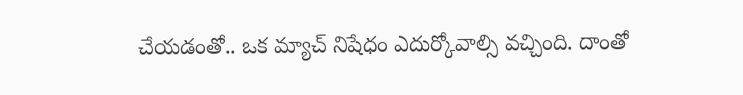చేయడంతో.. ఒక మ్యాచ్‌ నిషేధం ఎదుర్కోవాల్సి వచ్చింది. దాంతో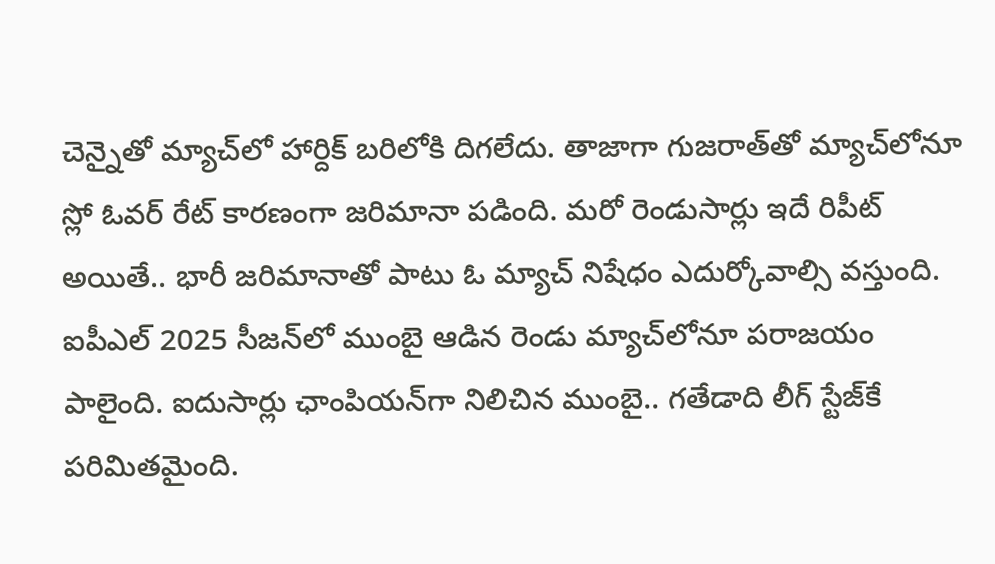చెన్నైతో మ్యాచ్‌లో హార్దిక్ బరిలోకి దిగలేదు. తాజాగా గుజరాత్‌తో మ్యాచ్‌లోనూ స్లో ఓవర్‌ రేట్ కారణంగా జరిమానా పడింది. మరో రెండుసార్లు ఇదే రిపీట్ అయితే.. భారీ జరిమానాతో పాటు ఓ మ్యాచ్ నిషేధం ఎదుర్కోవాల్సి వస్తుంది. ఐపీఎల్ 2025 సీజన్‌లో ముంబై ఆడిన రెండు మ్యాచ్‌లోనూ పరాజయం పాలైంది. ఐదుసార్లు ఛాంపియన్‌గా నిలిచిన ముంబై.. గతేడాది లీగ్‌ స్టేజ్‌కే పరిమితమైంది.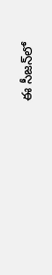ఈ సీజన్‌లో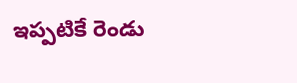ఇప్పటికే రెండు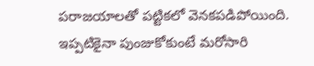పరాజయాలతో పట్టికలో వెనకపడిపోయింది. ఇప్పటికైనా పుంజుకోకుంటే మరోసారి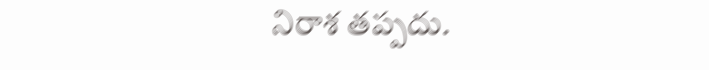నిరాశ తప్పదు.